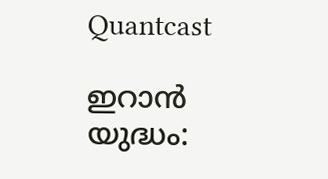Quantcast

ഇറാൻ യുദ്ധം: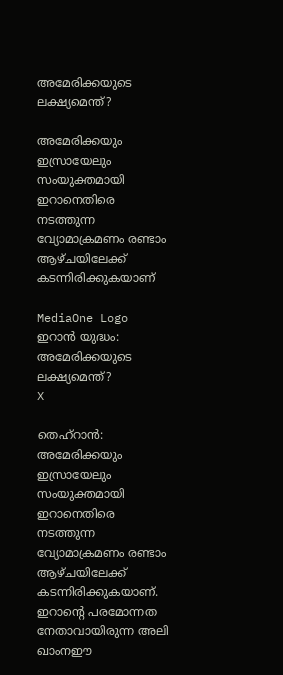അമേരിക്കയുടെ ലക്ഷ്യമെന്ത്?

അമേരിക്കയും ഇസ്രായേലും സംയുക്തമായി ഇറാനെതിരെ നടത്തുന്ന വ്യോമാക്രമണം രണ്ടാം ആഴ്ചയിലേക്ക് കടന്നിരിക്കുകയാണ്

MediaOne Logo
ഇറാൻ യുദ്ധം: അമേരിക്കയുടെ ലക്ഷ്യമെന്ത്?
X

തെഹ്‌റാൻ: അമേരിക്കയും ഇസ്രായേലും സംയുക്തമായി ഇറാനെതിരെ നടത്തുന്ന വ്യോമാക്രമണം രണ്ടാം ആഴ്ചയിലേക്ക് കടന്നിരിക്കുകയാണ്. ഇറാൻ്റെ പരമോന്നത നേതാവായിരുന്ന അലി ഖാംനഈ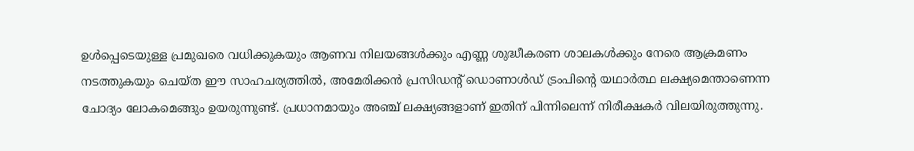ഉൾപ്പെടെയുള്ള പ്രമുഖരെ വധിക്കുകയും ആണവ നിലയങ്ങൾക്കും എണ്ണ ശുദ്ധീകരണ ശാലകൾക്കും നേരെ ആക്രമണം നടത്തുകയും ചെയ്ത ഈ സാഹചര്യത്തിൽ, അമേരിക്കൻ പ്രസിഡൻ്റ് ഡൊണാൾഡ് ട്രംപിൻ്റെ യഥാർത്ഥ ലക്ഷ്യമെന്താണെന്ന ചോദ്യം ലോകമെങ്ങും ഉയരുന്നുണ്ട്. പ്രധാനമായും അഞ്ച് ലക്ഷ്യങ്ങളാണ് ഇതിന് പിന്നിലെന്ന് നിരീക്ഷകർ വിലയിരുത്തുന്നു.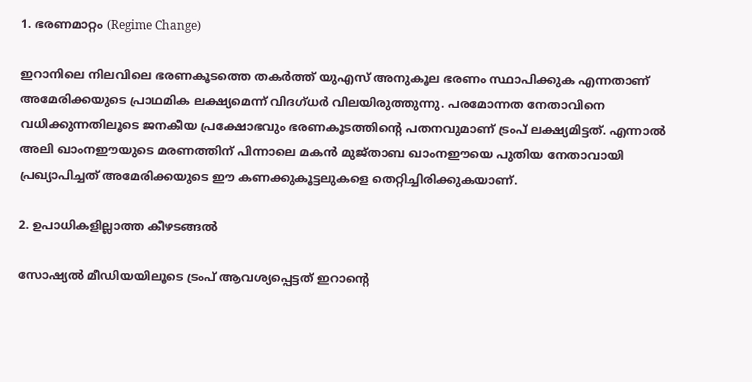1. ഭരണമാറ്റം (Regime Change)

ഇറാനിലെ നിലവിലെ ഭരണകൂടത്തെ തകർത്ത് യുഎസ് അനുകൂല ഭരണം സ്ഥാപിക്കുക എന്നതാണ് അമേരിക്കയുടെ പ്രാഥമിക ലക്ഷ്യമെന്ന് വിദഗ്ധർ വിലയിരുത്തുന്നു. പരമോന്നത നേതാവിനെ വധിക്കുന്നതിലൂടെ ജനകീയ പ്രക്ഷോഭവും ഭരണകൂടത്തിൻ്റെ പതനവുമാണ് ട്രംപ് ലക്ഷ്യമിട്ടത്. എന്നാൽ അലി ഖാംനഈയുടെ മരണത്തിന് പിന്നാലെ മകൻ മുജ്താബ ഖാംനഈയെ പുതിയ നേതാവായി പ്രഖ്യാപിച്ചത് അമേരിക്കയുടെ ഈ കണക്കുകൂട്ടലുകളെ തെറ്റിച്ചിരിക്കുകയാണ്.

2. ഉപാധികളില്ലാത്ത കീഴടങ്ങൽ

സോഷ്യൽ മീഡിയയിലൂടെ ട്രംപ് ആവശ്യപ്പെട്ടത് ഇറാന്റെ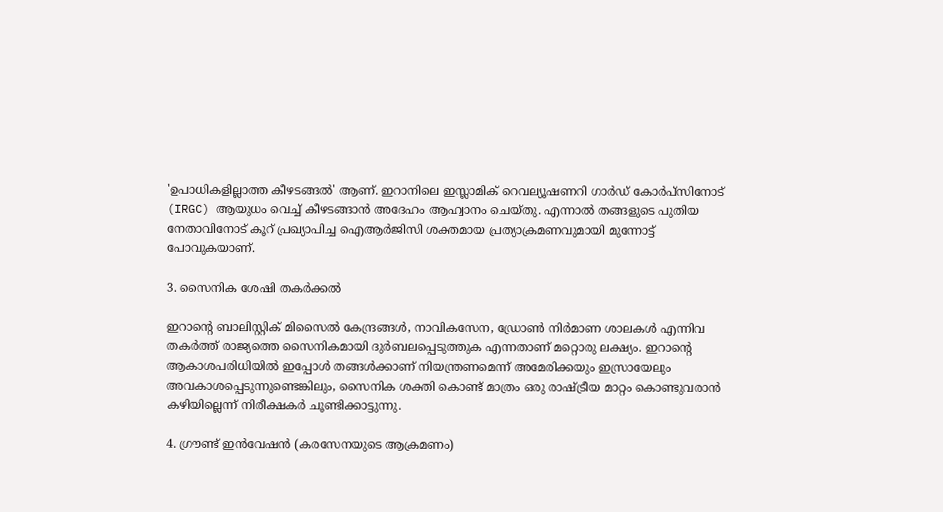'ഉപാധികളില്ലാത്ത കീഴടങ്ങൽ' ആണ്. ഇറാനിലെ ഇസ്ലാമിക് റെവല്യൂഷണറി ഗാർഡ് കോർപ്സിനോട് (IRGC) ആയുധം വെച്ച് കീഴടങ്ങാൻ അദേഹം ആഹ്വാനം ചെയ്തു. എന്നാൽ തങ്ങളുടെ പുതിയ നേതാവിനോട് കൂറ് പ്രഖ്യാപിച്ച ഐആർജിസി ശക്തമായ പ്രത്യാക്രമണവുമായി മുന്നോട്ട് പോവുകയാണ്.

3. സൈനിക ശേഷി തകർക്കൽ

ഇറാന്റെ ബാലിസ്റ്റിക് മിസൈൽ കേന്ദ്രങ്ങൾ, നാവികസേന, ഡ്രോൺ നിർമാണ ശാലകൾ എന്നിവ തകർത്ത് രാജ്യത്തെ സൈനികമായി ദുർബലപ്പെടുത്തുക എന്നതാണ് മറ്റൊരു ലക്ഷ്യം. ഇറാന്റെ ആകാശപരിധിയിൽ ഇപ്പോൾ തങ്ങൾക്കാണ് നിയന്ത്രണമെന്ന് അമേരിക്കയും ഇസ്രായേലും അവകാശപ്പെടുന്നുണ്ടെങ്കിലും, സൈനിക ശക്തി കൊണ്ട് മാത്രം ഒരു രാഷ്ട്രീയ മാറ്റം കൊണ്ടുവരാൻ കഴിയില്ലെന്ന് നിരീക്ഷകർ ചൂണ്ടിക്കാട്ടുന്നു.

4. ഗ്രൗണ്ട് ഇൻവേഷൻ (കരസേനയുടെ ആക്രമണം)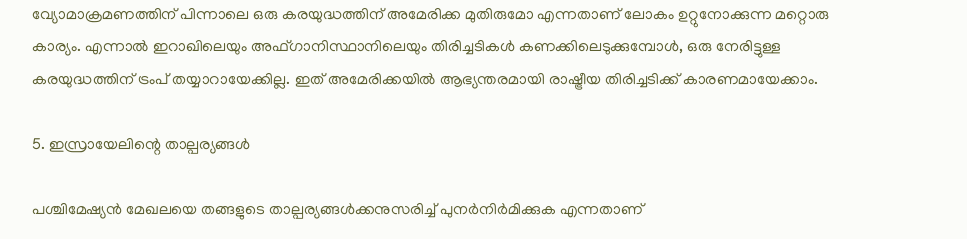വ്യോമാക്രമണത്തിന് പിന്നാലെ ഒരു കരയുദ്ധത്തിന് അമേരിക്ക മുതിരുമോ എന്നതാണ് ലോകം ഉറ്റുനോക്കുന്ന മറ്റൊരു കാര്യം. എന്നാൽ ഇറാഖിലെയും അഫ്ഗാനിസ്ഥാനിലെയും തിരിച്ചടികൾ കണക്കിലെടുക്കുമ്പോൾ, ഒരു നേരിട്ടുള്ള കരയുദ്ധത്തിന് ട്രംപ് തയ്യാറായേക്കില്ല. ഇത് അമേരിക്കയിൽ ആഭ്യന്തരമായി രാഷ്ട്രീയ തിരിച്ചടിക്ക് കാരണമായേക്കാം.

5. ഇസ്രായേലിന്റെ താല്പര്യങ്ങൾ

പശ്ചിമേഷ്യൻ മേഖലയെ തങ്ങളുടെ താല്പര്യങ്ങൾക്കനുസരിച്ച് പുനർനിർമിക്കുക എന്നതാണ്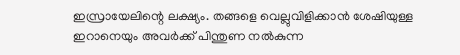ഇസ്രായേലിന്റെ ലക്ഷ്യം. തങ്ങളെ വെല്ലുവിളിക്കാൻ ശേഷിയുള്ള ഇറാനെയും അവർക്ക് പിന്തുണ നൽകുന്ന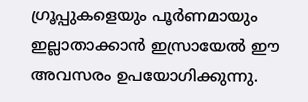ഗ്രൂപ്പുകളെയും പൂർണമായും ഇല്ലാതാക്കാൻ ഇസ്രായേൽ ഈ അവസരം ഉപയോഗിക്കുന്നു.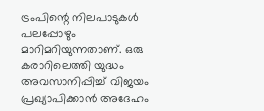ട്രംപിന്റെ നിലപാടുകൾ പലപ്പോഴും മാറിമറിയുന്നതാണ്. ഒരു കരാറിലെത്തി യുദ്ധം അവസാനിപ്പിച്ച് വിജയം പ്രഖ്യാപിക്കാൻ അദേഹം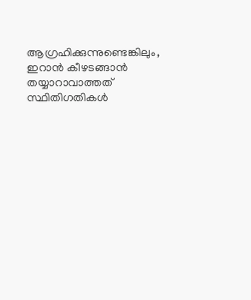ആഗ്രഹിക്കുന്നുണ്ടെങ്കിലും, ഇറാൻ കീഴടങ്ങാൻ തയ്യാറാവാത്തത് സ്ഥിതിഗതികൾ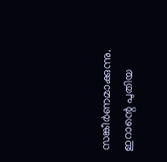സങ്കീർണമാക്കുന്നു. ഇറാന്റെ പുതിയ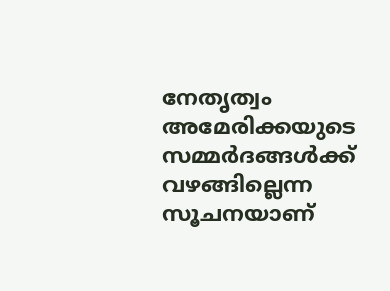നേതൃത്വം അമേരിക്കയുടെ സമ്മർദങ്ങൾക്ക് വഴങ്ങില്ലെന്ന സൂചനയാണ്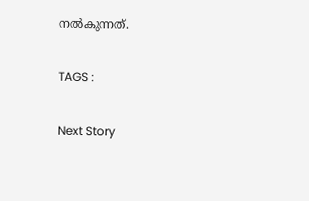നൽകുന്നത്.

TAGS :

Next Story